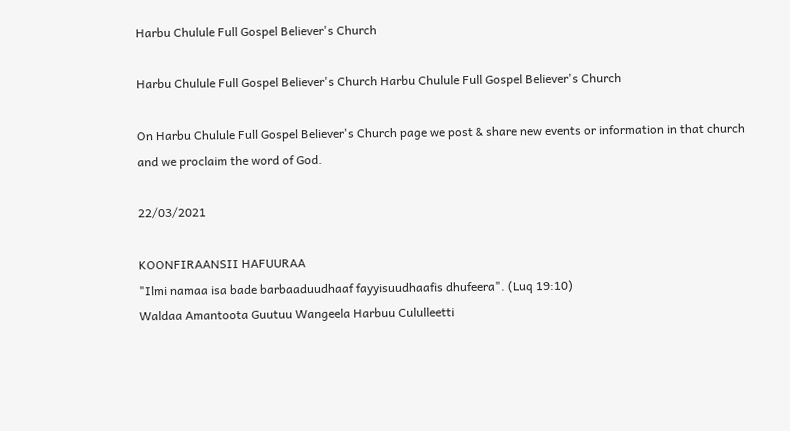Harbu Chulule Full Gospel Believer's Church

Harbu Chulule Full Gospel Believer's Church Harbu Chulule Full Gospel Believer's Church

On Harbu Chulule Full Gospel Believer's Church page we post & share new events or information in that church and we proclaim the word of God.

22/03/2021

KOONFIRAANSII HAFUURAA
"Ilmi namaa isa bade barbaaduudhaaf fayyisuudhaafis dhufeera". (Luq 19:10)
Waldaa Amantoota Guutuu Wangeela Harbuu Cululleetti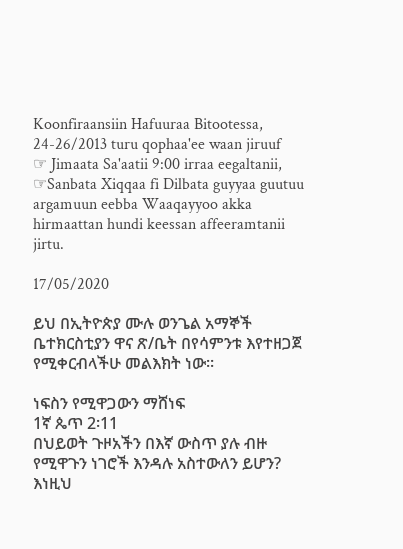Koonfiraansiin Hafuuraa Bitootessa, 24-26/2013 turu qophaa'ee waan jiruuf
☞ Jimaata Sa'aatii 9:00 irraa eegaltanii,
☞Sanbata Xiqqaa fi Dilbata guyyaa guutuu
argamuun eebba Waaqayyoo akka hirmaattan hundi keessan affeeramtanii jirtu.

17/05/2020

ይህ በኢትዮጵያ ሙሉ ወንጌል አማኞች ቤተክርስቲያን ዋና ጽ/ቤት በየሳምንቱ እየተዘጋጀ የሚቀርብላችሁ መልእክት ነው፡፡

ነፍስን የሚዋጋውን ማሸነፍ
1ኛ ጴጥ 2፡11
በህይወት ጉዞአችን በእኛ ውስጥ ያሉ ብዙ የሚዋጉን ነገሮች እንዳሉ አስተውለን ይሆን? እነዚህ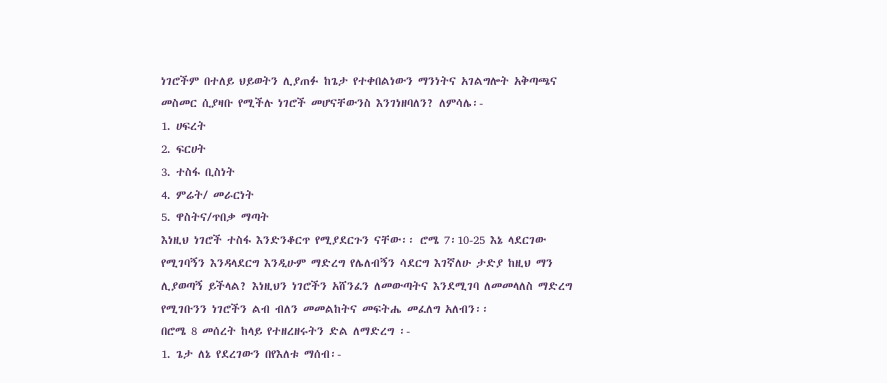ነገሮችም በተለይ ህይወትን ሊያጠፉ ከጌታ የተቀበልነውን ማንነትና አገልግሎት አቅጣጫና መስመር ሲያዛቡ የሚችሉ ነገሮች መሆናቸውንስ እንገነዘባለን? ለምሳሌ፡-
1. ሀፍረት
2. ፍርሀት
3. ተስፋ ቢስነት
4. ምሬት/ መራርነት
5. ዋስትና/ጥበቃ ማጣት
እነዚህ ነገሮች ተስፋ እንድንቆርጥ የሚያደርጉን ናቸው፡፡ ሮሜ 7፡10-25 እኔ ላደርገው የሚገባኝን እንዳላደርግ እንዲሁም ማድረግ የሌለብኝን ሳደርግ እገኛለሁ ታድያ ከዚህ ማን ሊያወጣኝ ይችላል? እነዚህን ነገሮችን አሸንፈን ለመውጣትና እንደሚገባ ለመመላለስ ማድረግ የሚገቡንን ነገሮችን ልብ ብለን መመልከትና መፍትሔ መፈለግ አለብን፡፡
በሮሜ 8 መሰረት ከላይ የተዘረዘሩትን ድል ለማድረግ ፡-
1. ጌታ ለኔ የደረገውን በየእለቱ ማሰብ፡-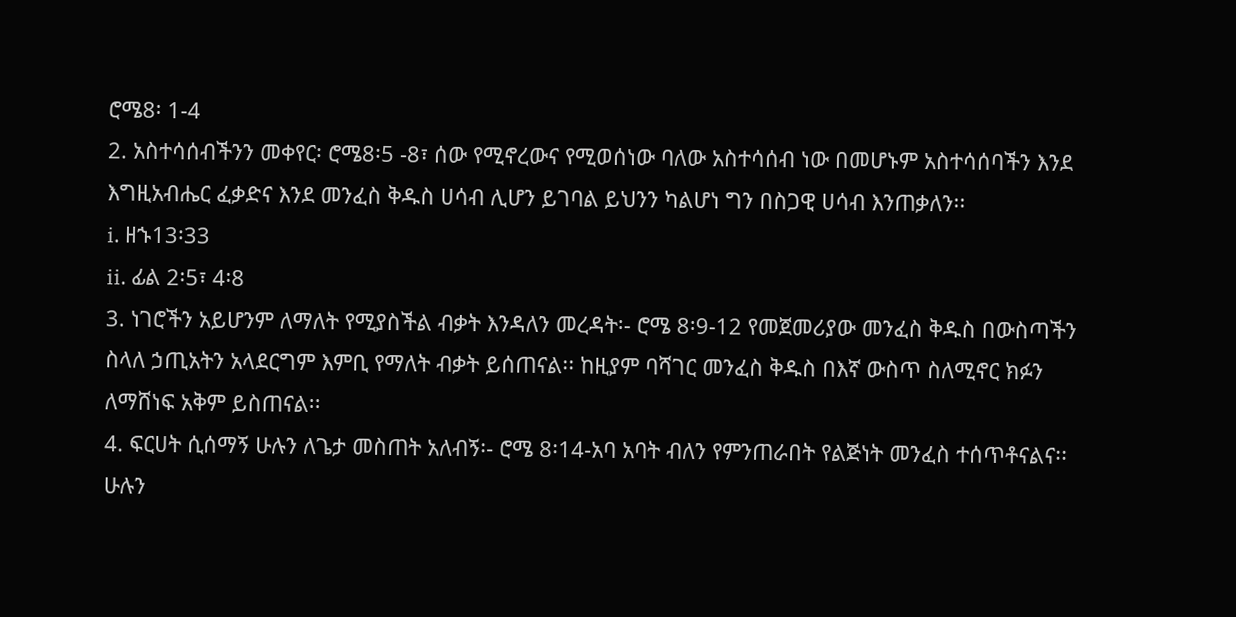ሮሜ8፡ 1-4
2. አስተሳሰብችንን መቀየር፡ ሮሜ8፡5 -8፣ ሰው የሚኖረውና የሚወሰነው ባለው አስተሳሰብ ነው በመሆኑም አስተሳሰባችን እንደ እግዚአብሔር ፈቃድና እንደ መንፈስ ቅዱስ ሀሳብ ሊሆን ይገባል ይህንን ካልሆነ ግን በስጋዊ ሀሳብ እንጠቃለን፡፡
i. ዘኁ13፡33
ii. ፊል 2፡5፣ 4፡8
3. ነገሮችን አይሆንም ለማለት የሚያስችል ብቃት እንዳለን መረዳት፡- ሮሜ 8፡9-12 የመጀመሪያው መንፈስ ቅዱስ በውስጣችን ስላለ ኃጢአትን አላደርግም እምቢ የማለት ብቃት ይሰጠናል፡፡ ከዚያም ባሻገር መንፈስ ቅዱስ በእኛ ውስጥ ስለሚኖር ክፉን ለማሸነፍ አቅም ይስጠናል፡፡
4. ፍርሀት ሲሰማኝ ሁሉን ለጌታ መስጠት አለብኝ፡- ሮሜ 8፡14-አባ አባት ብለን የምንጠራበት የልጅነት መንፈስ ተሰጥቶናልና፡፡ ሁሉን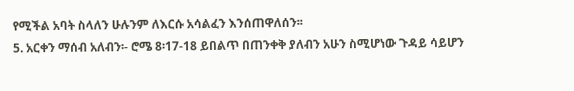የሚችል አባት ስላለን ሁሉንም ለእርሱ አሳልፈን እንሰጠዋለሰን፡፡
5. አርቀን ማሰብ አለብን፡- ሮሜ 8፡17-18 ይበልጥ በጠንቀቅ ያለብን አሁን ስሚሆነው ጉዳይ ሳይሆን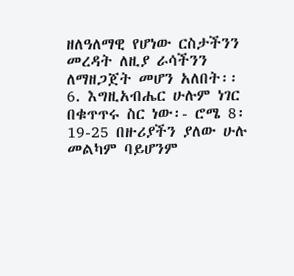ዘለዓለማዊ የሆነው ርስታችንን መረዳት ለዚያ ራሳችንን ለማዘጋጀት መሆን አለበት፡፡
6. እግዚአብሔር ሁሉም ነገር በቁጥጥሩ ስር ነው፡- ሮሜ 8፡19-25 በዙሪያችን ያለው ሁሉ መልካም ባይሆንም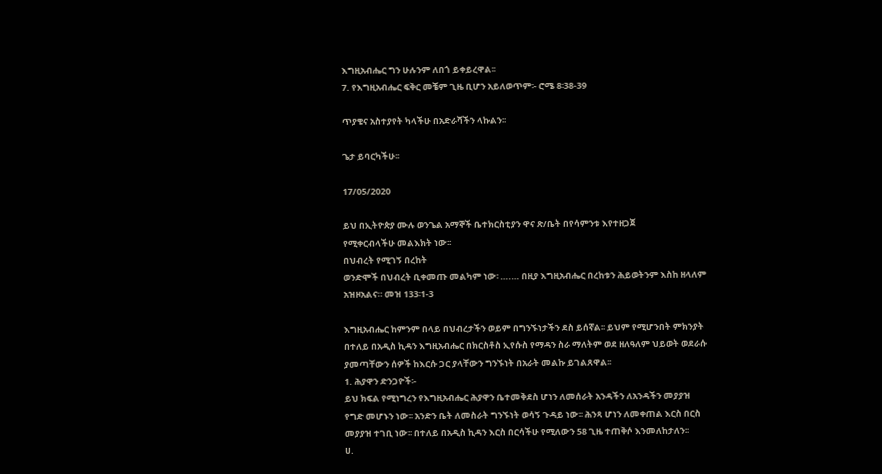እግዚአብሔር ግን ሁሉንም ለበጎ ይቀይረዋል፡፡
7. የእግዚአብሔር ፍቅር መቼም ጊዜ ቢሆን አይለወጥም፡- ሮሜ 8፡38-39

ጥያቄና አስተያየት ካላችሁ በአድራሻችን ላኩልን፡፡

ጌታ ይባርካችሁ፡፡

17/05/2020

ይህ በኢትዮጵያ ሙሉ ወንጌል አማኞች ቤተክርስቲያን ዋና ጽ/ቤት በየሳምንቱ እየተዘጋጀ
የሚቀርብላችሁ መልእክት ነው፡፡
በህብረት የሚገኝ በረከት
ወንድሞች በህብረት ቢቀመጡ መልካም ነው፡ ….… በዚያ እግዚአብሔር በረከቱን ሕይወትንም እስከ ዘላለም አዝዞአልና። መዝ 133፡1-3

እግዚአብሔር ከምንም በላይ በህብረታችን ወይም በግንኙነታችን ደስ ይሰኛል፡፡ ይህም የሚሆንበት ምክንያት በተለይ በአዲስ ኪዳን እግዚአብሔር በክርስቶስ ኢየሱስ የማዳን ስራ ማለትም ወደ ዘለዓለም ህይወት ወደራሱ ያመጣቸውን ሰዎች ከእርሱ ጋር ያላቸውን ግንኙነት በአራት መልኩ ይገልጸዋል፡፡
1. ሕያዋን ድንጋዮች፡-
ይህ ክፍል የሚነግረን የእግዚአብሔር ሕያዋን ቤተመቅደስ ሆነን ለመሰራት አንዳችን ለአንዳችን መያያዝ የግድ መሆኑን ነው፡፡ አንድን ቤት ለመስራት ግንኙነት ወሳኝ ጉዳይ ነው፡፡ ሕንጻ ሆነን ለመቀጠል እርስ በርስ መያያዝ ተገቢ ነው፡፡ በተለይ በአዲስ ኪዳን እርስ በርሳችሁ የሚለውን 58 ጊዜ ተጠቅሶ እንመለከታለን፡፡
ሀ.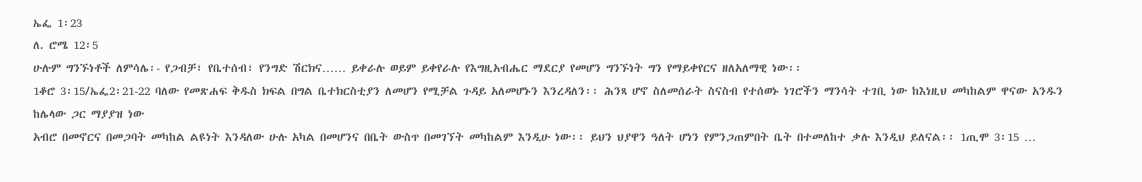ኤፌ 1፡23
ለ. ሮሜ 12፡5
ሁሉም ግንኙነቶች ለምሳሌ፡- የጋብቻ፣ የቤተሰብ፣ የንግድ ሽርክና…… ይቀራሉ ወይም ይቀየራሉ የእግዚአብሔር ማደርያ የመሆን ግንኙነት ግን የማይቀየርና ዘለአለማዊ ነው፡፡
1ቆሮ 3፡15/ኤፌ2፡21-22 ባለው የመጽሐፍ ቅዱስ ክፍል በግል ቤተክርስቲያን ለመሆን የሚቻል ጉዳይ አለመሆኑን እንረዳለን፡፡ ሕንጻ ሆኖ ስለመሰራት ስናስብ የተሰወኑ ነገሮችን ማንሳት ተገቢ ነው ከእነዚህ መካከልም ዋናው አንዱን ከሌላው ጋር ማያያዝ ነው
አብሮ በመኖርና በመጋባት መካከል ልዩነት እንዳለው ሁሉ አካል በመሆንና በቤት ውስጥ በመገኘት መካከልም እንዲሁ ነው፡፡ ይህን ህያዋን ዓለት ሆነን የምንጋጠምበት ቤት በተመለከተ ቃሉ እንዲህ ይለናል፡፡ 1ጢሞ 3፡15 …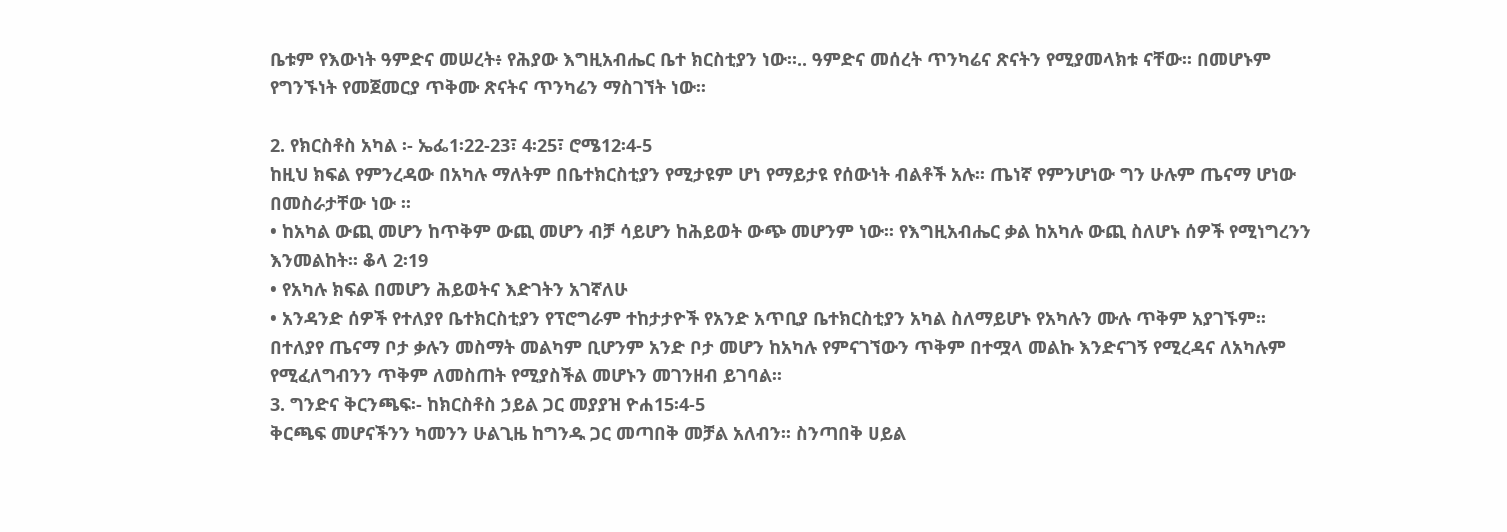ቤቱም የእውነት ዓምድና መሠረት፥ የሕያው እግዚአብሔር ቤተ ክርስቲያን ነው።.. ዓምድና መሰረት ጥንካሬና ጽናትን የሚያመላክቱ ናቸው፡፡ በመሆኑም የግንኙነት የመጀመርያ ጥቅሙ ጽናትና ጥንካሬን ማስገኘት ነው፡፡

2. የክርስቶስ አካል ፡- ኤፌ1፡22-23፣ 4፡25፣ ሮሜ12፡4-5
ከዚህ ክፍል የምንረዳው በአካሉ ማለትም በቤተክርስቲያን የሚታዩም ሆነ የማይታዩ የሰውነት ብልቶች አሉ፡፡ ጤነኛ የምንሆነው ግን ሁሉም ጤናማ ሆነው በመስራታቸው ነው ፡፡
• ከአካል ውጪ መሆን ከጥቅም ውጪ መሆን ብቻ ሳይሆን ከሕይወት ውጭ መሆንም ነው፡፡ የእግዚአብሔር ቃል ከአካሉ ውጪ ስለሆኑ ሰዎች የሚነግረንን እንመልከት፡፡ ቆላ 2፡19
• የአካሉ ክፍል በመሆን ሕይወትና እድገትን አገኛለሁ
• አንዳንድ ሰዎች የተለያየ ቤተክርስቲያን የፕሮግራም ተከታታዮች የአንድ አጥቢያ ቤተክርስቲያን አካል ስለማይሆኑ የአካሉን ሙሉ ጥቅም አያገኙም፡፡ በተለያየ ጤናማ ቦታ ቃሉን መስማት መልካም ቢሆንም አንድ ቦታ መሆን ከአካሉ የምናገኘውን ጥቅም በተሟላ መልኩ እንድናገኝ የሚረዳና ለአካሉም የሚፈለግብንን ጥቅም ለመስጠት የሚያስችል መሆኑን መገንዘብ ይገባል፡፡
3. ግንድና ቅርንጫፍ፡- ከክርስቶስ ኃይል ጋር መያያዝ ዮሐ15፡4-5
ቅርጫፍ መሆናችንን ካመንን ሁልጊዜ ከግንዱ ጋር መጣበቅ መቻል አለብን፡፡ ስንጣበቅ ሀይል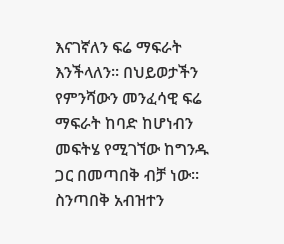እናገኛለን ፍሬ ማፍራት እንችላለን፡፡ በህይወታችን የምንሻውን መንፈሳዊ ፍሬ ማፍራት ከባድ ከሆነብን መፍትሄ የሚገኘው ከግንዱ ጋር በመጣበቅ ብቻ ነው፡፡ ስንጣበቅ አብዝተን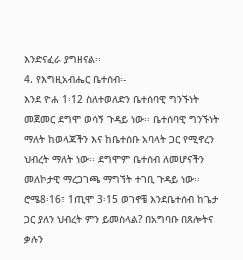እንድናፈራ ያግዘናል፡፡
4. የእግዚአብሔር ቤተሰብ፡-
እንደ ዮሐ 1፡12 ስለተወለድን ቤተሰባዊ ግንኙነት መጀመር ደግሞ ወሳኝ ጉዳይ ነው፡፡ ቤተሰባዊ ግንኙነት ማለት ከወላጃችን እና ከቤተሰቡ አባላት ጋር የሚኖረን ህብረት ማለት ነው፡፡ ደግሞም ቤተሰብ ለመሆናችን መለኮታዊ ማረጋገጫ ማግኘት ተገቢ ጉዳይ ነው፡፡ ሮሜ8፡16፣ 1ጢሞ 3፡15 ወገኖቼ እንደቤተሰብ ከጌታ ጋር ያለን ህብረት ምን ይመስላል? በአግባቡ በጸሎትና ቃሉን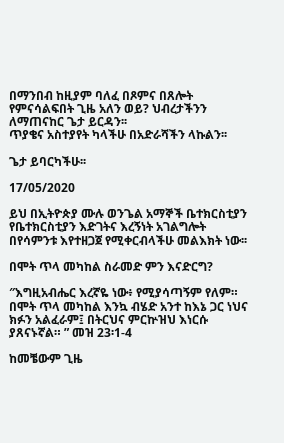በማንበብ ከዚያም ባለፈ በጾምና በጸሎት የምናሳልፍበት ጊዜ አለን ወይ? ህብረታችንን ለማጠናከር ጌታ ይርዳን፡፡
ጥያቄና አስተያየት ካላችሁ በአድራሻችን ላኩልን፡፡

ጌታ ይባርካችሁ፡፡

17/05/2020

ይህ በኢትዮጵያ ሙሉ ወንጌል አማኞች ቤተክርስቲያን የቤተክርስቲያን እድገትና እረኝነት አገልግሎት በየሳምንቱ እየተዘጋጀ የሚቀርብላችሁ መልእክት ነው፡፡

በሞት ጥላ መካከል ስራመድ ምን እናድርግ?

″እግዚአብሔር እረኛዬ ነው፥ የሚያሳጣኝም የለም። በሞት ጥላ መካከል እንኳ ብሄድ አንተ ከእኔ ጋር ነህና ክፉን አልፈራም፤ በትርህና ምርኵዝህ እነርሱ ያጸናኑኛል። ” መዝ 23፡1-4

ከመቼውም ጊዜ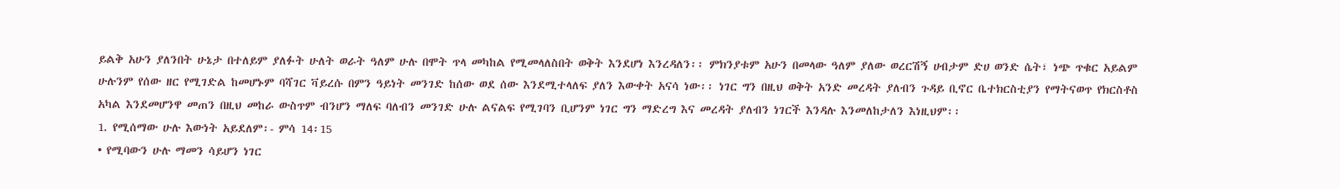ይልቅ አሁን ያለንበት ሁኔታ በተለይም ያለፉት ሁለት ወራት ዓለም ሁሉ በሞት ጥላ መካከል የሚመላለስበት ወቅት እንደሆነ እንረዳለን፡፡ ምክንያቱም አሁን በመላው ዓለም ያለው ወረርሽኝ ሀብታም ድሀ ወንድ ሴት፣ ነጭ ጥቁር አይልም ሁሉንም የሰው ዘር የሚገድል ከመሆኑም ባሻገር ቫይረሱ በምን ዓይነት መንገድ ከሰው ወደ ሰው እንደሚተላለፍ ያለን እውቀት አናሳ ነው፡፡ ነገር ግን በዚህ ወቅት አንድ መረዳት ያለብን ጉዳይ ቢኖር ቤተክርስቲያን የማትናወጥ የክርስቶስ አካል እንደመሆንዋ መጠን በዚህ መከራ ውስጥም ብንሆን ማለፍ ባለብን መንገድ ሁሉ ልናልፍ የሚገባን ቢሆንም ነገር ግን ማድረግ እና መረዳት ያለብን ነገርች እንዳሉ እንመለከታለን እነዚህም፡፡
1. የሚሰማው ሁሉ እውነት አይደለም፡- ምሳ 14፡15
• የሚባውን ሁሉ ማመን ሳይሆን ነገር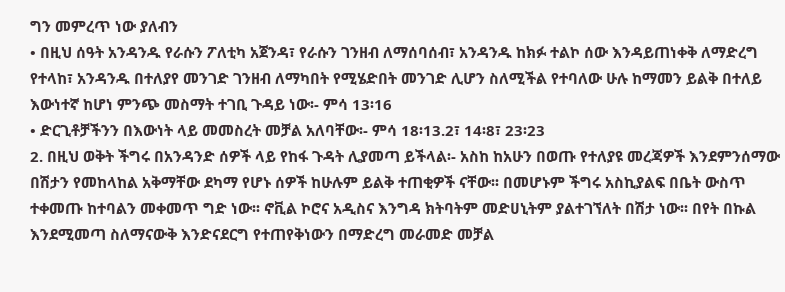ግን መምረጥ ነው ያለብን
• በዚህ ሰዓት አንዳንዱ የራሱን ፖለቲካ አጀንዳ፣ የራሱን ገንዘብ ለማሰባሰብ፣ አንዳንዱ ከክፉ ተልኮ ሰው እንዳይጠነቀቅ ለማድረግ የተላከ፣ አንዳንዱ በተለያየ መንገድ ገንዘብ ለማካበት የሚሄድበት መንገድ ሊሆን ስለሚችል የተባለው ሁሉ ከማመን ይልቅ በተለይ እውነተኛ ከሆነ ምንጭ መስማት ተገቢ ጉዳይ ነው፡- ምሳ 13፡16
• ድርጊቶቻችንን በእውነት ላይ መመስረት መቻል አለባቸው፡- ምሳ 18፡13.2፣ 14፡8፣ 23፡23
2. በዚህ ወቅት ችግሩ በአንዳንድ ሰዎች ላይ የከፋ ጉዳት ሊያመጣ ይችላል፡- አስከ ከአሁን በወጡ የተለያዩ መረጃዎች እንደምንሰማው በሽታን የመከላከል አቅማቸው ደካማ የሆኑ ሰዎች ከሁሉም ይልቅ ተጠቂዎች ናቸው፡፡ በመሆኑም ችግሩ አስኪያልፍ በቤት ውስጥ ተቀመጡ ከተባልን መቀመጥ ግድ ነው፡፡ ኖቪል ኮሮና አዲስና እንግዳ ክትባትም መድሀኒትም ያልተገኘለት በሽታ ነው፡፡ በየት በኩል እንደሚመጣ ስለማናውቅ እንድናደርግ የተጠየቅነውን በማድረግ መራመድ መቻል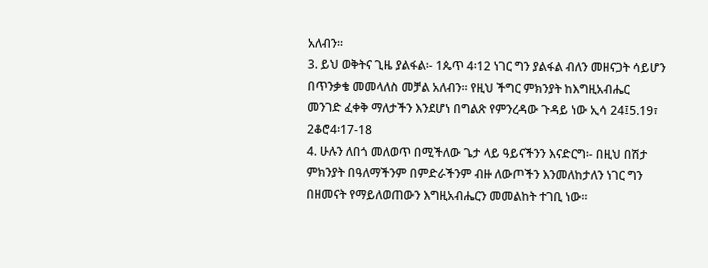አለብን፡፡
3. ይህ ወቅትና ጊዜ ያልፋል፡- 1ጴጥ 4፡12 ነገር ግን ያልፋል ብለን መዘናጋት ሳይሆን በጥንቃቄ መመላለስ መቻል አለብን፡፡ የዚህ ችግር ምክንያት ከእግዚአብሔር መንገድ ፈቀቅ ማለታችን እንደሆነ በግልጽ የምንረዳው ጉዳይ ነው ኢሳ 24፤5.19፣ 2ቆሮ4፡17-18
4. ሁሉን ለበጎ መለወጥ በሚችለው ጌታ ላይ ዓይናችንን እናድርግ፡- በዚህ በሽታ ምክንያት በዓለማችንም በምድራችንም ብዙ ለውጦችን እንመለከታለን ነገር ግን በዘመናት የማይለወጠውን እግዚአብሔርን መመልከት ተገቢ ነው፡፡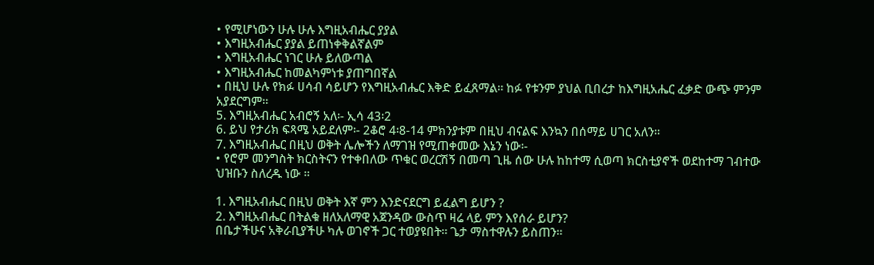• የሚሆነውን ሁሉ ሁሉ እግዚአብሔር ያያል
• እግዚአብሔር ያያል ይጠነቀቅልኛልም
• እግዚአብሔር ነገር ሁሉ ይለውጣል
• እግዚአብሔር ከመልካምነቱ ያጠግበኛል
• በዚህ ሁሉ የክፉ ሀሳብ ሳይሆን የእግዚአብሔር እቅድ ይፈጸማል፡፡ ከፉ የቱንም ያህል ቢበረታ ከእግዚአሔር ፈቃድ ውጭ ምንም አያደርግም፡፡
5. እግዚአብሔር አብሮኝ አለ፡- ኢሳ 43፡2
6. ይህ የታሪክ ፍጻሜ አይደለም፡- 2ቆሮ 4፡8-14 ምክንያቱም በዚህ ብናልፍ እንኳን በሰማይ ሀገር አለን፡፡
7. እግዚአብሔር በዚህ ወቅት ሌሎችን ለማገዝ የሚጠቀመው እኔን ነው፡-
• የሮም መንግስት ክርስትናን የተቀበለው ጥቁር ወረርሽኝ በመጣ ጊዜ ሰው ሁሉ ከከተማ ሲወጣ ክርስቲያኖች ወደከተማ ገብተው ህዝቡን ስለረዱ ነው ፡፡

1. እግዚአብሔር በዚህ ወቅት እኛ ምን እንድናደርግ ይፈልግ ይሆን ?
2. እግዚአብሔር በትልቁ ዘለአለማዊ አጀንዳው ውስጥ ዛሬ ላይ ምን እየሰራ ይሆን?
በቤታችሁና አቅራቢያችሁ ካሉ ወገኖች ጋር ተወያዩበት፡፡ ጌታ ማስተዋሉን ይስጠን፡፡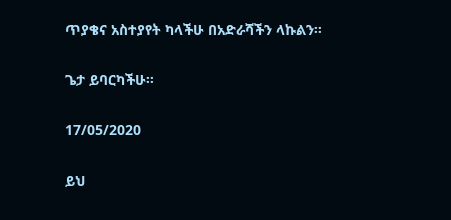ጥያቄና አስተያየት ካላችሁ በአድራሻችን ላኩልን፡፡

ጌታ ይባርካችሁ፡፡

17/05/2020

ይህ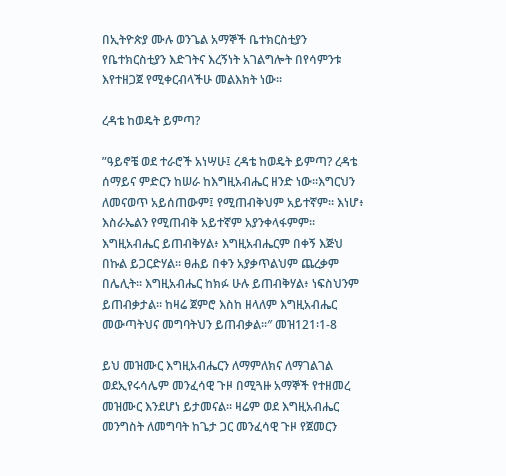በኢትዮጵያ ሙሉ ወንጌል አማኞች ቤተክርስቲያን የቤተክርስቲያን እድገትና እረኝነት አገልግሎት በየሳምንቱ እየተዘጋጀ የሚቀርብላችሁ መልእክት ነው፡፡

ረዳቴ ከወዴት ይምጣ?

”ዓይኖቼ ወደ ተራሮች አነሣሁ፤ ረዳቴ ከወዴት ይምጣ? ረዳቴ ሰማይና ምድርን ከሠራ ከእግዚአብሔር ዘንድ ነው።እግርህን ለመናወጥ አይሰጠውም፤ የሚጠብቅህም አይተኛም። እነሆ፥ እስራኤልን የሚጠብቅ አይተኛም አያንቀላፋምም። እግዚአብሔር ይጠብቅሃል፥ እግዚአብሔርም በቀኝ እጅህ በኩል ይጋርድሃል። ፀሐይ በቀን አያቃጥልህም ጨረቃም በሌሊት። እግዚአብሔር ከክፉ ሁሉ ይጠብቅሃል፥ ነፍስህንም ይጠብቃታል። ከዛሬ ጀምሮ እስከ ዘላለም እግዚአብሔር መውጣትህና መግባትህን ይጠብቃል።″ መዝ121፡1-8

ይህ መዝሙር እግዚአብሔርን ለማምለክና ለማገልገል ወደኢየሩሳሌም መንፈሳዊ ጉዞ በሚጓዙ አማኞች የተዘመረ መዝሙር እንደሆነ ይታመናል፡፡ ዛሬም ወደ እግዚአብሔር መንግስት ለመግባት ከጌታ ጋር መንፈሳዊ ጉዞ የጀመርን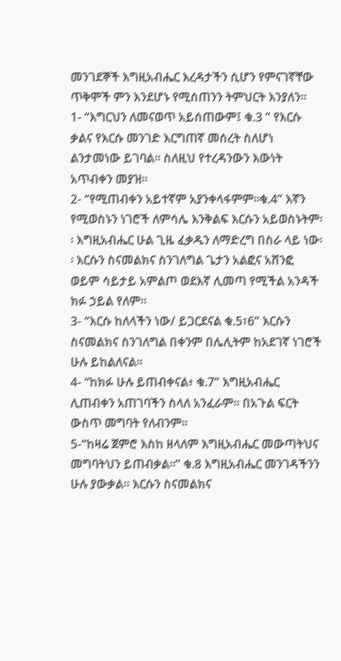መንገደኞች እግዚአብሔር እረዳታችን ሲሆን የምናገኛቸው ጥቅሞች ምን እንደሆኑ የሚሰጠንን ትምህርት እንያለን፡፡
1- “እግርህን ለመናወጥ አይሰጠውም፤ ቁ.3 ” የእርሱ ቃልና የእርሱ መንገድ እርግጠኛ መሰረት ስለሆነ ልንታመነው ይገባል፡፡ ስለዚህ የተረዳንውን እውነት አጥብቀን መያዝ፡፡
2- “የሚጠብቀን አይተኛም አያንቀላፋምም።ቁ.4” እኛን የሚወስኑን ነገሮች ለምሳሌ እንቅልፍ እርሱን አይወስኑትም፡፡ እግዚአብሔር ሁል ጊዜ ፈቃዱን ለማድረግ በስራ ላይ ነው፡፡ እርሱን ስናመልክና ስንገለግል ጌታን አልፎና አሸንፎ ወይም ሳይታይ አምልጦ ወደእኛ ሊመጣ የሚችል አንዳች ክፉ ኃይል የለም፡፡
3- “እርሱ ከለላችን ነው/ ይጋርደናል ቁ.5፣6” እርሱን ስናመልክና ስንገለግል በቀንም በሌሊትም ከአደገኛ ነገሮች ሁሉ ይከልለናል፡፡
4- “ከክፉ ሁሉ ይጠብቀናል፥ ቁ.7” እግዚአብሔር ሊጠብቀን አጠገባችን ስላለ አንፈራም፡፡ በአጉል ፍርት ውስጥ መግባት የለብንም፡፡
5-“ከዛሬ ጀምሮ እስከ ዘላለም እግዚአብሔር መውጣትህና መግባትህን ይጠብቃል።” ቁ.8 እግዚአብሔር መንገዳችንን ሁሉ ያውቃል፡፡ እርሱን ስናመልክና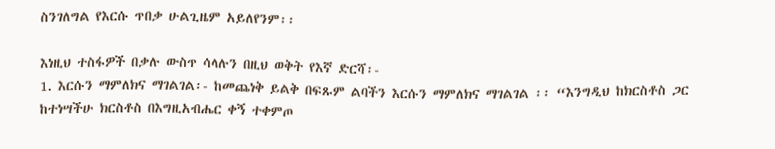ስንገለግል የእርሱ ጥበቃ ሁልጊዜም አይለየንም፡፡

እነዚህ ተስፋዎች በቃሉ ውስጥ ሳላሉን በዚህ ወቅት የእኛ ድርሻ፡-
1. እርሱን ማምለክና ማገልገል፡- ከመጨነቅ ይልቅ በፍጹም ልባችን እርሱን ማምለክና ማገልገል ፡፡ “እንግዲህ ከክርስቶስ ጋር ከተነሣችሁ ክርስቶስ በእግዚአብሔር ቀኝ ተቀምጦ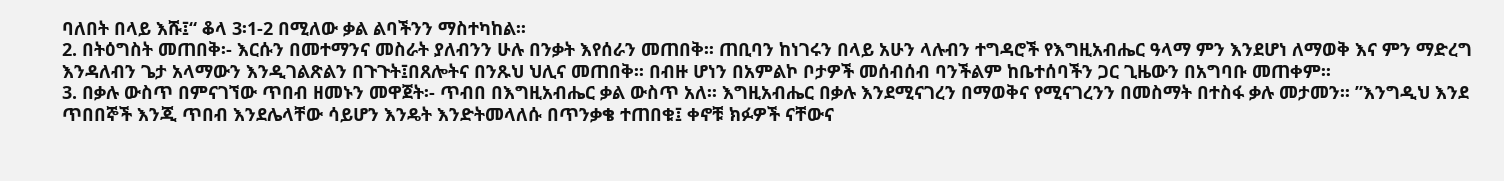ባለበት በላይ እሹ፤“ ቆላ 3፡1-2 በሚለው ቃል ልባችንን ማስተካከል፡፡
2. በትዕግስት መጠበቅ፡- እርሱን በመተማንና መስራት ያለብንን ሁሉ በንቃት እየሰራን መጠበቅ፡፡ ጠቢባን ከነገሩን በላይ አሁን ላሉብን ተግዳሮች የእግዚአብሔር ዓላማ ምን እንደሆነ ለማወቅ እና ምን ማድረግ እንዳለብን ጌታ አላማውን እንዲገልጽልን በጉጉት፤በጸሎትና በንጹህ ህሊና መጠበቅ፡፡ በብዙ ሆነን በአምልኮ ቦታዎች መሰብሰብ ባንችልም ከቤተሰባችን ጋር ጊዜውን በአግባቡ መጠቀም፡፡
3. በቃሉ ውስጥ በምናገኘው ጥበብ ዘመኑን መዋጀት፡- ጥብበ በእግዚአብሔር ቃል ውስጥ አለ፡፡ እግዚአብሔር በቃሉ እንደሚናገረን በማወቅና የሚናገረንን በመስማት በተስፋ ቃሉ መታመን፡፡ ”እንግዲህ እንደ ጥበበኞች እንጂ ጥበብ እንደሌላቸው ሳይሆን እንዴት እንድትመላለሱ በጥንቃቄ ተጠበቁ፤ ቀኖቹ ክፉዎች ናቸውና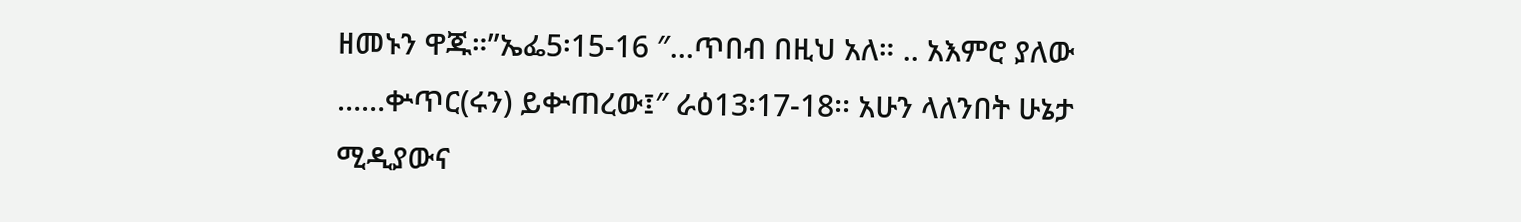ዘመኑን ዋጁ።”ኤፌ5፡15-16 ″…ጥበብ በዚህ አለ። .. አእምሮ ያለው ……ቍጥር(ሩን) ይቍጠረው፤″ ራዕ13፡17-18፡፡ አሁን ላለንበት ሁኔታ ሚዲያውና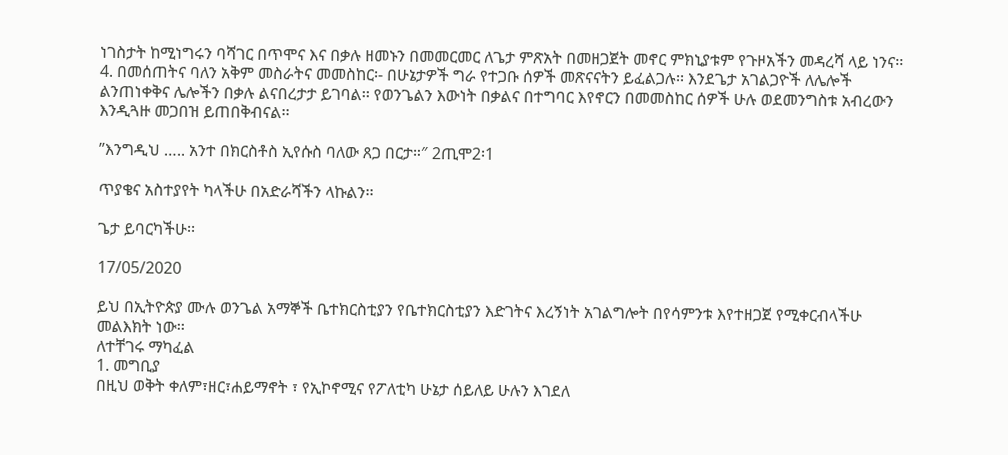ነገስታት ከሚነግሩን ባሻገር በጥሞና እና በቃሉ ዘመኑን በመመርመር ለጌታ ምጽአት በመዘጋጀት መኖር ምክኒያቱም የጉዞአችን መዳረሻ ላይ ነንና፡፡
4. በመሰጠትና ባለን አቅም መስራትና መመስከር፡- በሁኔታዎች ግራ የተጋቡ ሰዎች መጽናናትን ይፈልጋሉ፡፡ እንደጌታ አገልጋዮች ለሌሎች ልንጠነቀቅና ሌሎችን በቃሉ ልናበረታታ ይገባል፡፡ የወንጌልን እውነት በቃልና በተግባር እየኖርን በመመስከር ሰዎች ሁሉ ወደመንግስቱ አብረውን እንዲጓዙ መጋበዝ ይጠበቅብናል፡፡

”እንግዲህ ….. አንተ በክርስቶስ ኢየሱስ ባለው ጸጋ በርታ።″ 2ጢሞ2፡1

ጥያቄና አስተያየት ካላችሁ በአድራሻችን ላኩልን፡፡

ጌታ ይባርካችሁ፡፡

17/05/2020

ይህ በኢትዮጵያ ሙሉ ወንጌል አማኞች ቤተክርስቲያን የቤተክርስቲያን እድገትና እረኝነት አገልግሎት በየሳምንቱ እየተዘጋጀ የሚቀርብላችሁ መልእክት ነው፡፡
ለተቸገሩ ማካፈል
1. መግቢያ
በዚህ ወቅት ቀለም፣ዘር፣ሐይማኖት ፣ የኢኮኖሚና የፖለቲካ ሁኔታ ሰይለይ ሁሉን እገደለ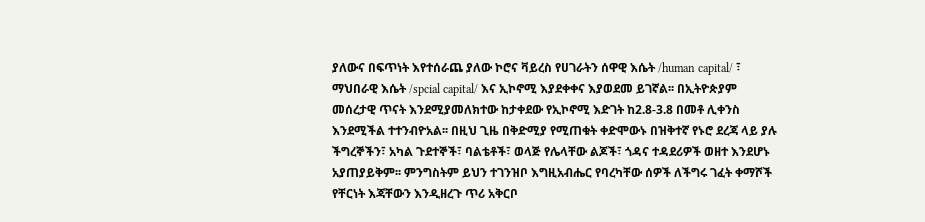ያለውና በፍጥነት እየተሰራጨ ያለው ኮሮና ቫይረስ የሀገራትን ሰዋዊ እሴት /human capital/ ፣ ማህበራዊ እሴት /spcial capital/ እና ኢኮኖሚ እያደቀቀና እያወደመ ይገኛል፡፡ በኢትዮጵያም መሰረታዊ ጥናት እንደሚያመለክተው ከታቀደው የኢኮኖሚ እድገት ከ2.8-3.8 በመቶ ሊቀንስ እንደሚችል ተተንብዮአል፡፡ በዚህ ጊዜ በቅድሚያ የሚጠቁት ቀድሞውኑ በዝቅተኛ የኑሮ ደረጃ ላይ ያሉ ችግረኞችን፣ አካል ጉደተኞች፣ ባልቴቶች፣ ወላጅ የሌላቸው ልጆች፣ ጎዳና ተዳደሪዎች ወዘተ እንደሆኑ አያጠያይቅም፡፡ ምንግስትም ይህን ተገንዝቦ እግዚአብሔር የባረካቸው ሰዎች ለችግሩ ገፈት ቀማሾች የቸርነት እጃቸውን እንዲዘረጉ ጥሪ አቅርቦ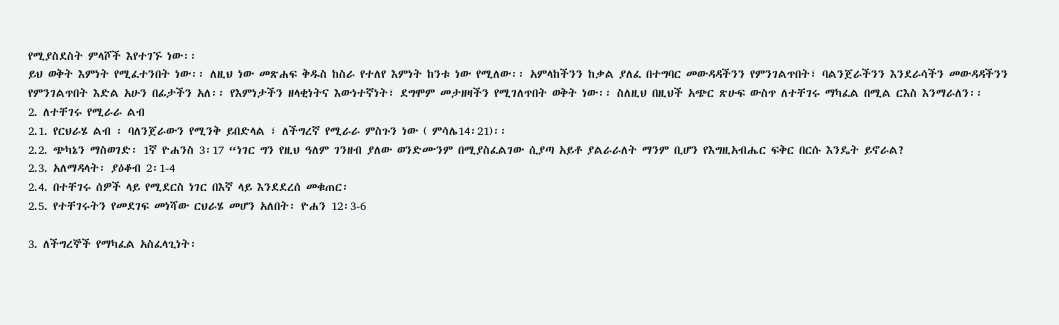የሚያስደስት ምላሾች እየተገኙ ነው፡፡
ይህ ወቅት እምነት የሚፈተንበት ነው፡፡ ለዚህ ነው መጽሐፍ ቅዱስ ከስራ የተለየ እምነት ከንቱ ነው የሚለው፡፡ አምላከችንን ከቃል ያለፈ በተግባር መውዳዳችንን የምንገልጥበት፣ ባልንጀራችንን እንደራሳችን መውዳዳችንን የምንገልጥበት እድል አሁን በፊታችን አለ፡፡ የእምነታችን ዘላቂነትና እውነተኛነት፣ ደግሞም መታዘዛችን የሚገለጥበት ወቅት ነው፡፡ ስለዚህ በዚህች አጭር ጽሁፍ ውስጥ ለተቸገሩ ማካፈል በሚል ርእስ እንማራለን፡፡
2. ለተቸገሩ የሚራራ ልብ
2.1. የርህራሄ ልብ ፡ ባለንጀራውን የሚንቅ ይበድላል ፣ ለችግረኛ የሚራራ ምስጉን ነው ( ምሳሌ14፡21)፡፡
2.2. ጭካኔን ማስወገድ፡ 1ኛ ዮሐንስ 3፡17 “ነገር ግን የዚህ ዓለም ገንዘብ ያለው ወንድሙንም በሚያስፈልገው ሲያጣ አይቶ ያልራራለት ማንም ቢሆን የእግዚአብሔር ፍቅር በርሱ እንዴት ይኖራል?
2.3. አለማዳላት፡ ያዕቆብ 2፡1-4
2.4. በተቸገሩ ሰዎች ላይ የሚደርስ ነገር በእኛ ላይ እንደደረሰ መቁጠር፡
2.5. የተቸገሩትን የመደገፍ መነሻው ርህራሄ መሆን አለበት፡ ዮሐን 12፡3-6

3. ለችግረኞች የማካፈል አስፈላጊነት፡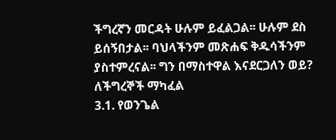ችግረኛን መርዳት ሁሉም ይፈልጋል፡፡ ሁሉም ደስ ይሰኝበታል፡፡ ባህላችንም መጽሐፍ ቅዱሳችንም ያስተምረናል፡፡ ግን በማስተዋል እናደርጋለን ወይ? ለችግረኞች ማካፈል
3.1. የወንጌል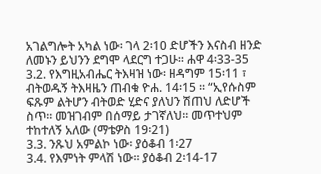አገልግሎት አካል ነው፡ ገላ 2፡10 ድሆችን እናስብ ዘንድ ለመኑን ይህንን ደግሞ ላደርግ ተጋሁ፡፡ ሐዋ 4፡33-35
3.2. የእግዚአብሔር ትእዛዝ ነው፡ ዘዳግም 15፡11 ፣ ብትወዱኝ ትእዛዜን ጠብቁ ዮሐ. 14፡15 ፡፡ “ኢየሱስም ፍጹም ልትሆን ብትወድ ሂድና ያለህን ሽጠህ ለድሆች ስጥ፡፡ መዝገብም በሰማይ ታገኛለህ፡፡ መጥተህም ተከተለኝ አለው (ማቴዎስ 19፡21)
3.3. ንጹህ አምልኮ ነው፡ ያዕቆብ 1፡27
3.4. የእምነት ምላሽ ነው፡፡ ያዕቆብ 2፡14-17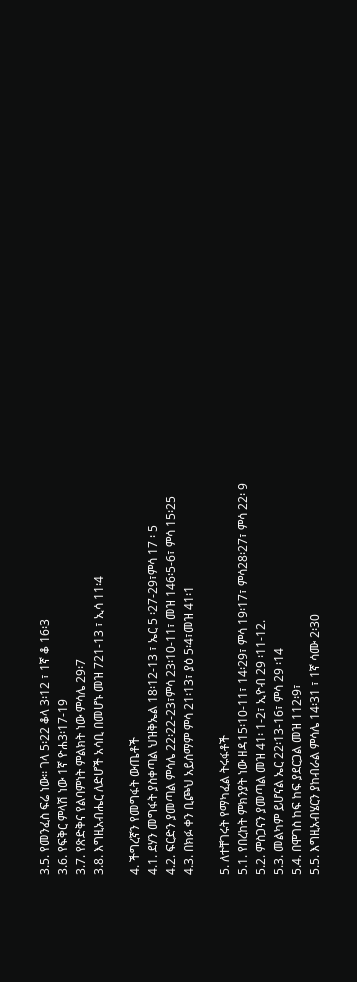3.5. የመንፈስ ፍሬ ነው፡፡ ገላ 5፡22 ቆላ 3፡12 ፣ 1ኛ ቆ 16፡3
3.6. የፍቅር ምላሽ ነው 1ኛ ዮሐ3፡17-19
3.7. የጽድቅና የልባምነት ምልክት ነው ምሳሌ 29፡7
3.8. እግዚአብሔር ለድሆች አሳቢ በመሆኑ መዝ 721-13 ፣ ኢሳ 11፡4

4. ችግረኛን የመግፋት ውጤቶች
4.1. ደሃን መግፋት ያስቀጣል ህዝቅኤል 18፡12-13 ፣ ኤር 5 ፡27-29፣ምሳ 17 ፡ 5
4.2. ፍርድን ያመጣል ምሳሌ 22፡22-23፣ምሳ 23፡10-11፣ መዝ 146፡5-6፣ ምሳ 15፡25
4.3. በክፉ ቀን ቢጮህ አይሰማም ምሳ 21፡13፣ ያዕ 5፡4፣መዝ 41፡1

5. ለተቸገሩት የማካፈል ትሩፋቶች
5.1. የበረከት ምክንያት ነው ዘዳ15፡10-11፣ 14፡29፣ ምሳ 19፡17፣ ምሳ28፡27፣ ምሳ 22፡ 9
5.2. ምስጋናን ያመጣል መዝ 41፡ 1-2፣ ኢዮብ 29 ፡11-12.
5.3. መልካም ይሆናል ኤር 22፡13-16፣ ምሳ 29 ፡14
5.4. በሞገስ ከፍ ከፍ ያደርጋል መዝ 112፡9፣
5.5. እግዚአብሄርን ያከብራል ምሳሌ 14፡31 ፣ 1ኛ ሳሙ 2፡30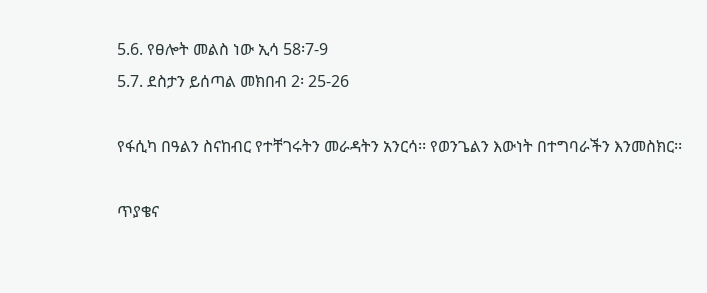5.6. የፀሎት መልስ ነው ኢሳ 58፡7-9
5.7. ደስታን ይሰጣል መክበብ 2፡ 25-26

የፋሲካ በዓልን ስናከብር የተቸገሩትን መራዳትን አንርሳ፡፡ የወንጌልን እውነት በተግባራችን እንመስክር፡፡

ጥያቄና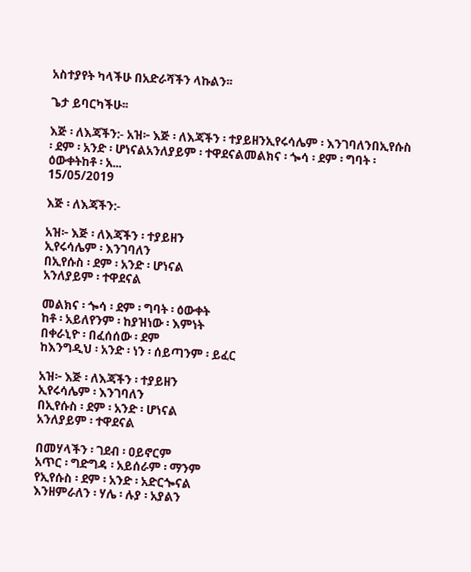አስተያየት ካላችሁ በአድራሻችን ላኩልን፡፡

ጌታ ይባርካችሁ፡፡

እጅ ፡ ለእጃችን:- አዝ፦ እጅ ፡ ለእጃችን ፡ ተያይዘንኢየሩሳሌም ፡ እንገባለንበኢየሱስ ፡ ደም ፡ አንድ ፡ ሆነናልአንለያይም ፡ ተዋደናልመልክና ፡ ጐሳ ፡ ደም ፡ ግባት ፡ ዕውቀትከቶ ፡ አ...
15/05/2019

እጅ ፡ ለእጃችን:-

አዝ፦ እጅ ፡ ለእጃችን ፡ ተያይዘን
ኢየሩሳሌም ፡ እንገባለን
በኢየሱስ ፡ ደም ፡ አንድ ፡ ሆነናል
አንለያይም ፡ ተዋደናል

መልክና ፡ ጐሳ ፡ ደም ፡ ግባት ፡ ዕውቀት
ከቶ ፡ አይለየንም ፡ ከያዝነው ፡ እምነት
በቀራኒዮ ፡ በፈሰሰው ፡ ደም
ከእንግዲህ ፡ አንድ ፡ ነን ፡ ሰይጣንም ፡ ይፈር

አዝ፦ እጅ ፡ ለእጃችን ፡ ተያይዘን
ኢየሩሳሌም ፡ እንገባለን
በኢየሱስ ፡ ደም ፡ አንድ ፡ ሆነናል
አንለያይም ፡ ተዋደናል

በመሃላችን ፡ ገደብ ፡ ዐይኖርም
አጥር ፡ ግድግዳ ፡ አይሰራም ፡ ማንም
የኢየሱስ ፡ ደም ፡ አንድ ፡ አድርጐናል
እንዘምራለን ፡ ሃሌ ፡ ሉያ ፡ አያልን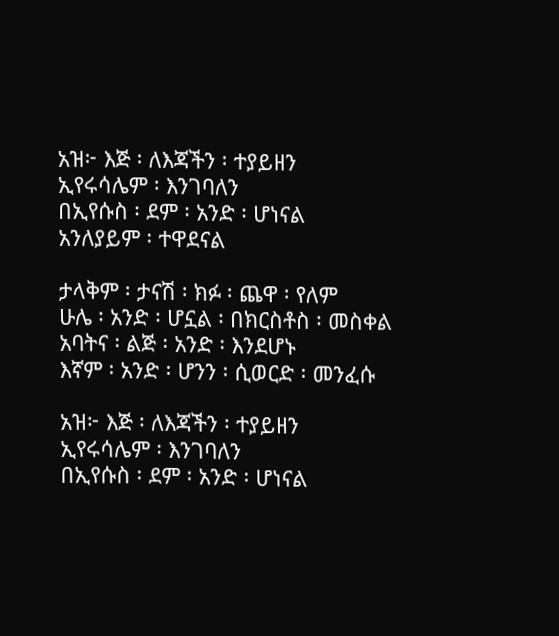አዝ፦ እጅ ፡ ለእጃችን ፡ ተያይዘን
ኢየሩሳሌም ፡ እንገባለን
በኢየሱስ ፡ ደም ፡ አንድ ፡ ሆነናል
አንለያይም ፡ ተዋደናል

ታላቅም ፡ ታናሽ ፡ ክፉ ፡ ጨዋ ፡ የለም
ሁሌ ፡ አንድ ፡ ሆኗል ፡ በክርስቶስ ፡ መስቀል
አባትና ፡ ልጅ ፡ አንድ ፡ እንደሆኑ
እኛም ፡ አንድ ፡ ሆንን ፡ ሲወርድ ፡ መንፈሱ

አዝ፦ እጅ ፡ ለእጃችን ፡ ተያይዘን
ኢየሩሳሌም ፡ እንገባለን
በኢየሱስ ፡ ደም ፡ አንድ ፡ ሆነናል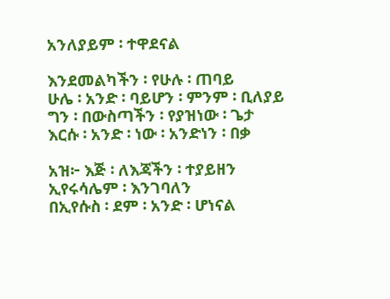አንለያይም ፡ ተዋደናል

እንደመልካችን ፡ የሁሉ ፡ ጠባይ
ሁሌ ፡ አንድ ፡ ባይሆን ፡ ምንም ፡ ቢለያይ
ግን ፡ በውስጣችን ፡ የያዝነው ፡ ጌታ
እርሱ ፡ አንድ ፡ ነው ፡ አንድነን ፡ በቃ

አዝ፦ እጅ ፡ ለእጃችን ፡ ተያይዘን
ኢየሩሳሌም ፡ እንገባለን
በኢየሱስ ፡ ደም ፡ አንድ ፡ ሆነናል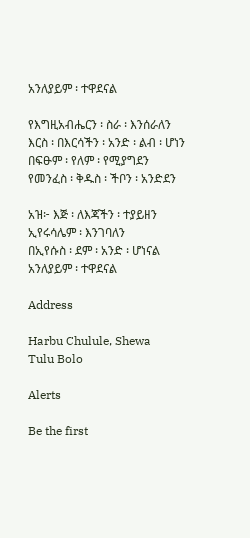አንለያይም ፡ ተዋደናል

የእግዚአብሔርን ፡ ስራ ፡ እንሰራለን
እርስ ፡ በእርሳችን ፡ አንድ ፡ ልብ ፡ ሆነን
በፍፁም ፡ የለም ፡ የሚያግደን
የመንፈስ ፡ ቅዱስ ፡ ችቦን ፡ አንድደን

አዝ፦ እጅ ፡ ለእጃችን ፡ ተያይዘን
ኢየሩሳሌም ፡ እንገባለን
በኢየሱስ ፡ ደም ፡ አንድ ፡ ሆነናል
አንለያይም ፡ ተዋደናል

Address

Harbu Chulule, Shewa
Tulu Bolo

Alerts

Be the first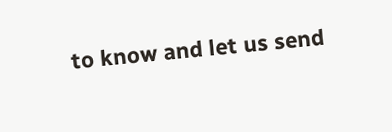to know and let us send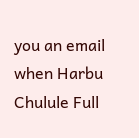you an email when Harbu Chulule Full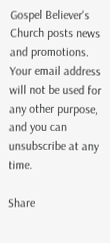Gospel Believer's Church posts news and promotions. Your email address will not be used for any other purpose, and you can unsubscribe at any time.

Share